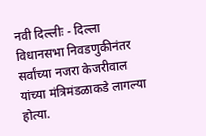नवी दिल्लीः - दिल्ला विधानसभा निवडणुकीनंतर सर्वांच्या नजरा केजरीवाल यांच्या मंत्रिमंडळाकडे लागल्या होत्या.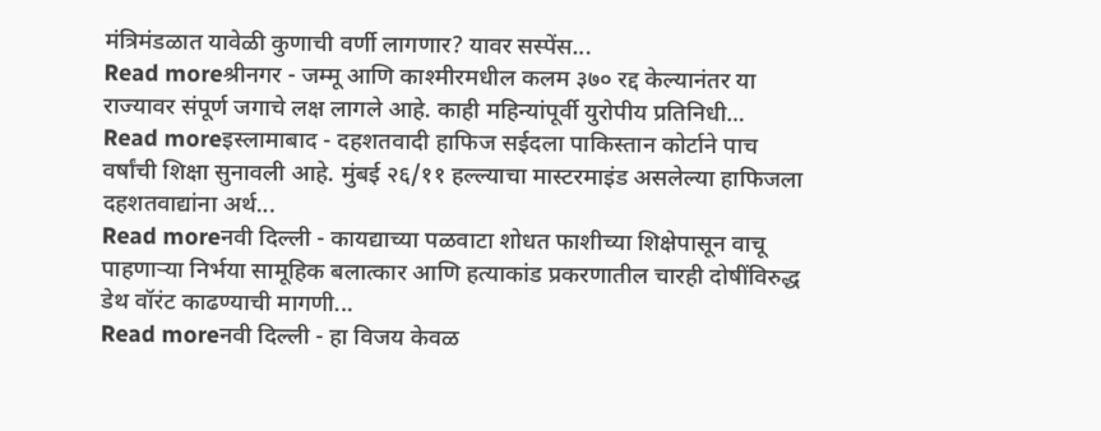मंत्रिमंडळात यावेळी कुणाची वर्णी लागणार? यावर सस्पेंस...
Read moreश्रीनगर - जम्मू आणि काश्मीरमधील कलम ३७० रद्द केल्यानंतर या राज्यावर संपूर्ण जगाचे लक्ष लागले आहे. काही महिन्यांपूर्वी युरोपीय प्रतिनिधी...
Read moreइस्लामाबाद - दहशतवादी हाफिज सईदला पाकिस्तान कोर्टाने पाच वर्षांची शिक्षा सुनावली आहे. मुंबई २६/११ हल्ल्याचा मास्टरमाइंड असलेल्या हाफिजला दहशतवाद्यांना अर्थ...
Read moreनवी दिल्ली - कायद्याच्या पळवाटा शोधत फाशीच्या शिक्षेपासून वाचू पाहणाऱ्या निर्भया सामूहिक बलात्कार आणि हत्याकांड प्रकरणातील चारही दोषींविरुद्ध डेथ वॉरंट काढण्याची मागणी...
Read moreनवी दिल्ली - हा विजय केवळ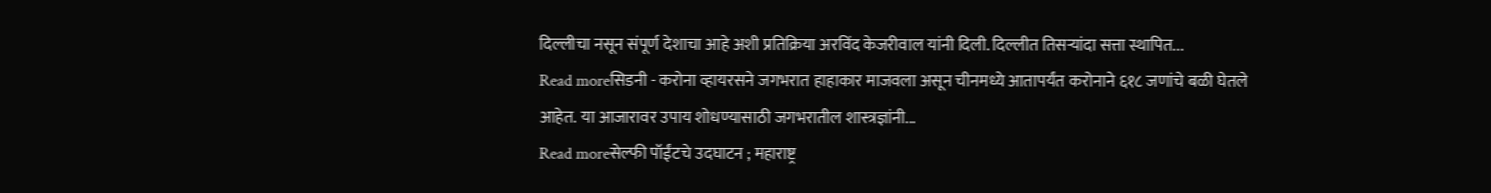दिल्लीचा नसून संपूर्ण देशाचा आहे अशी प्रतिक्रिया अरविंद केजरीवाल यांनी दिली. दिल्लीत तिसऱ्यांदा सत्ता स्थापित...
Read moreसिडनी - करोना व्हायरसने जगभरात हाहाकार माजवला असून चीनमध्ये आतापर्यंत करोनाने ६१८ जणांचे बळी घेतले आहेत. या आजारावर उपाय शोधण्यासाठी जगभरातील शास्त्रज्ञांनी...
Read moreसेल्फी पॉईंटचे उदघाटन ; महाराष्ट्र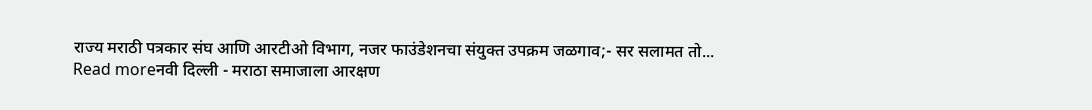राज्य मराठी पत्रकार संघ आणि आरटीओ विभाग, नजर फाउंडेशनचा संयुक्त उपक्रम जळगाव;- सर सलामत तो...
Read moreनवी दिल्ली - मराठा समाजाला आरक्षण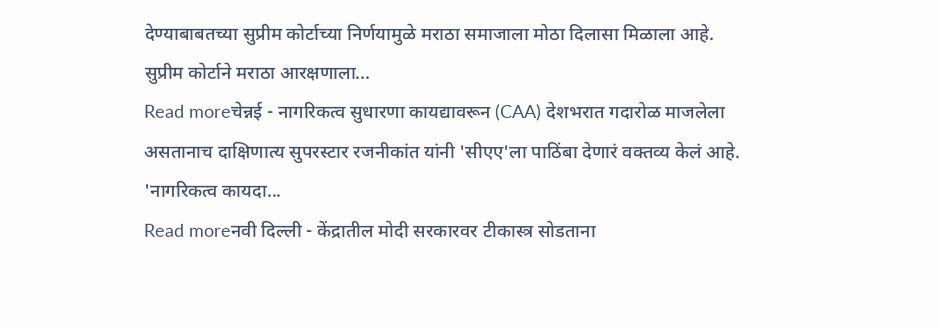देण्याबाबतच्या सुप्रीम कोर्टाच्या निर्णयामुळे मराठा समाजाला मोठा दिलासा मिळाला आहे. सुप्रीम कोर्टाने मराठा आरक्षणाला...
Read moreचेन्नई - नागरिकत्व सुधारणा कायद्यावरून (CAA) देशभरात गदारोळ माजलेला असतानाच दाक्षिणात्य सुपरस्टार रजनीकांत यांनी 'सीएए'ला पाठिंबा देणारं वक्तव्य केलं आहे. 'नागरिकत्व कायदा...
Read moreनवी दिल्ली - केंद्रातील मोदी सरकारवर टीकास्त्र सोडताना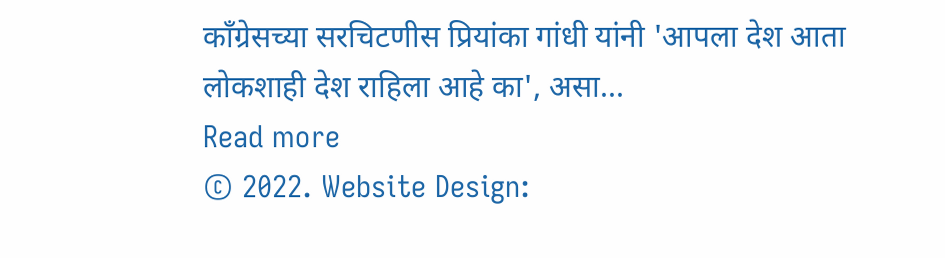काँग्रेसच्या सरचिटणीस प्रियांका गांधी यांनी 'आपला देश आता लोकशाही देश राहिला आहे का', असा...
Read more
© 2022. Website Design: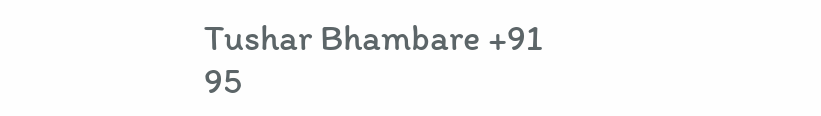Tushar Bhambare +91 95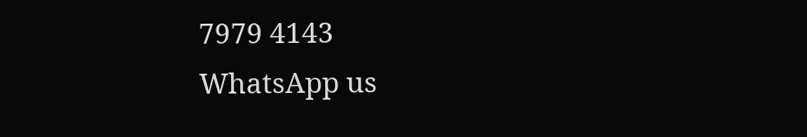7979 4143
WhatsApp us